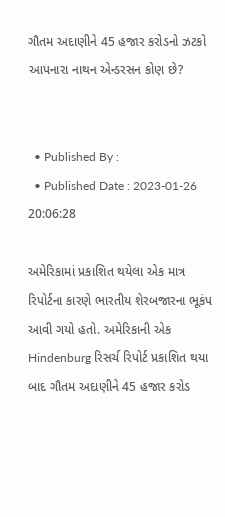ગૌતમ અદાણીને 45 હજાર કરોડનો ઝટકો આપનારા નાથન એન્ડરસન કોણ છે?


  • Published By :
  • Published Date : 2023-01-26 20:06:28

અમેરિકામાં પ્રકાશિત થયેલા એક માત્ર રિપોર્ટના કારણે ભારતીય શેરબજારના ભૂકંપ આવી ગયો હતો. અમેરિકાની એક Hindenburg રિસર્ચ રિપોર્ટ પ્રકાશિત થયા બાદ ગૌતમ અદાણીને 45 હજાર કરોડ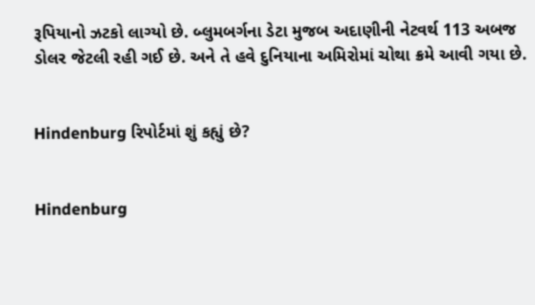રૂપિયાનો ઝટકો લાગ્યો છે. બ્લુમબર્ગના ડેટા મુજબ અદાણીની નેટવર્થ 113 અબજ ડોલર જેટલી રહી ગઈ છે. અને તે હવે દુનિયાના અમિરોમાં ચોથા ક્રમે આવી ગયા છે.


Hindenburg રિપોર્ટમાં શું કહ્યું છે?


Hindenburg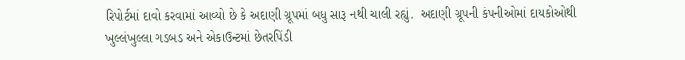રિપોર્ટમાં દાવો કરવામાં આવ્યો છે કે અદાણી ગ્રૂપમાં બધુ સારૂ નથી ચાલી રહ્યું.  અદાણી ગ્રૂપની કંપનીઓમાં દાયકોઓથી ખુલ્લંખુલ્લા ગડબડ અને એકાઉન્ટમાં છેતરપિંડી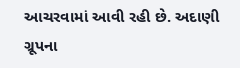આચરવામાં આવી રહી છે. અદાણી ગ્રૂપના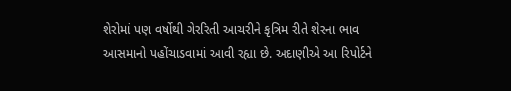શેરોમાં પણ વર્ષોથી ગેરરિતી આચરીને કૃત્રિમ રીતે શેરના ભાવ આસમાનો પહોંચાડવામાં આવી રહ્યા છે. અદાણીએ આ રિપોર્ટને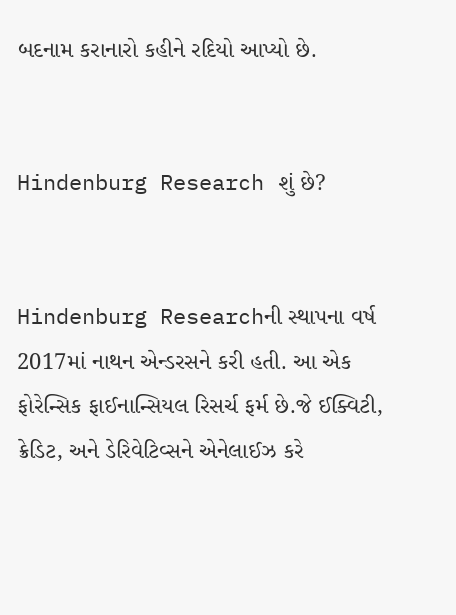બદનામ કરાનારો કહીને રદિયો આપ્યો છે.


Hindenburg Research શું છે?


Hindenburg Researchની સ્થાપના વર્ષ 2017માં નાથન એન્ડરસને કરી હતી. આ એક ફોરેન્સિક ફાઈનાન્સિયલ રિસર્ચ ફર્મ છે.જે ઈક્વિટી, ક્રેડિટ, અને ડેરિવેટિવ્સને એનેલાઈઝ કરે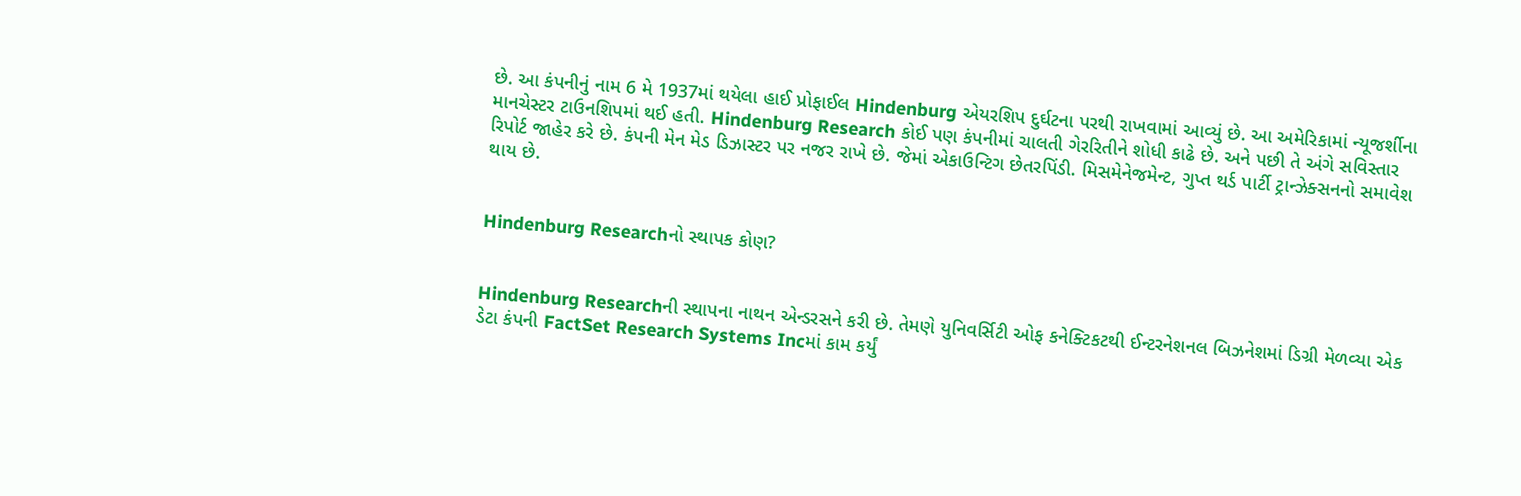છે. આ કંપનીનું નામ 6 મે 1937માં થયેલા હાઈ પ્રોફાઈલ Hindenburg એયરશિપ દુર્ઘટના પરથી રાખવામાં આવ્યું છે. આ અમેરિકામાં ન્યૂજર્શીના માનચેસ્ટર ટાઉનશિપમાં થઈ હતી. Hindenburg Research કોઈ પણ કંપનીમાં ચાલતી ગેરરિતીને શોધી કાઢે છે. અને પછી તે અંગે સવિસ્તાર રિપોર્ટ જાહેર કરે છે. કંપની મેન મેડ ડિઝાસ્ટર પર નજર રાખે છે. જેમાં એકાઉન્ટિગ છેતરપિંડી. મિસમેનેજમેન્ટ, ગુપ્ત થર્ડ પાર્ટી ટ્રાન્ઝેક્સનનો સમાવેશ થાય છે.


Hindenburg Researchનો સ્થાપક કોણ?


Hindenburg Researchની સ્થાપના નાથન એન્ડરસને કરી છે. તેમણે યુનિવર્સિટી ઓફ કનેક્ટિકટથી ઈન્ટરનેશનલ બિઝનેશમાં ડિગ્રી મેળવ્યા એક ડેટા કંપની FactSet Research Systems Incમાં કામ કર્યું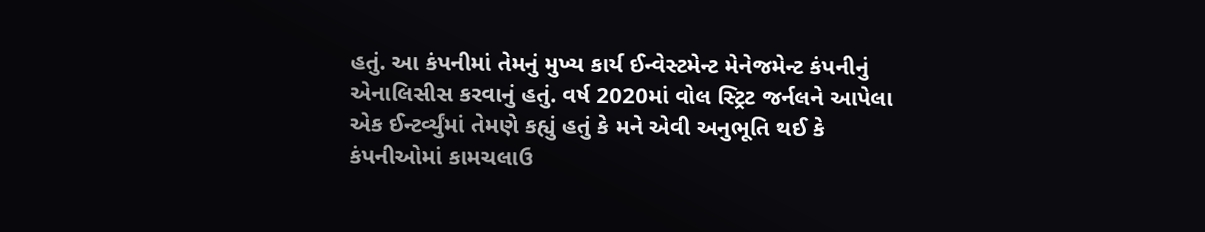હતું. આ કંપનીમાં તેમનું મુખ્ય કાર્ય ઈન્વેસ્ટમેન્ટ મેનેજમેન્ટ કંપનીનું એનાલિસીસ કરવાનું હતું. વર્ષ 2020માં વોલ સ્ટ્રિટ જર્નલને આપેલા એક ઈન્ટર્વ્યુંમાં તેમણે કહ્યું હતું કે મને એવી અનુભૂતિ થઈ કે કંપનીઓમાં કામચલાઉ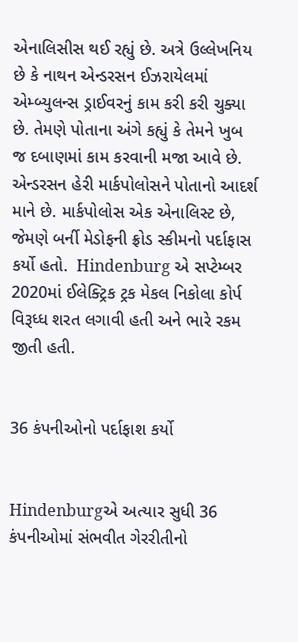એનાલિસીસ થઈ રહ્યું છે. અત્રે ઉલ્લેખનિય છે કે નાથન એન્ડરસન ઈઝરાયેલમાં એમ્બ્યુલન્સ ડ્રાઈવરનું કામ કરી કરી ચુક્યા છે. તેમણે પોતાના અંગે કહ્યું કે તેમને ખુબ જ દબાણમાં કામ કરવાની મજા આવે છે. એન્ડરસન હેરી માર્કપોલોસને પોતાનો આદર્શ માને છે. માર્કપોલોસ એક એનાલિસ્ટ છે, જેમણે બર્ની મેડોફની ફ્રોડ સ્કીમનો પર્દાફાસ કર્યો હતો.  Hindenburg એ સપ્ટેમ્બર 2020માં ઈલેક્ટ્રિક ટ્રક મેકલ નિકોલા કોર્પ વિરૂધ્ધ શરત લગાવી હતી અને ભારે રકમ જીતી હતી.


36 કંપનીઓનો પર્દાફાશ કર્યો


Hindenburgએ અત્યાર સુધી 36 કંપનીઓમાં સંભવીત ગેરરીતીનો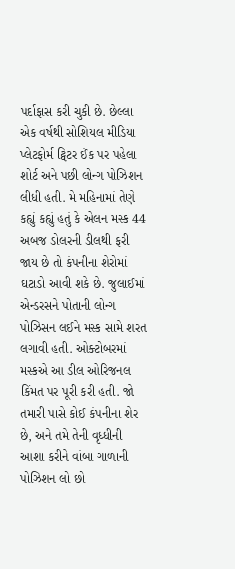પર્દાફાસ કરી ચુકી છે. છેલ્લા એક વર્ષથી સોશિયલ મીડિયા પ્લેટફોર્મ ટ્વિટર ઈંક પર પહેલા શોર્ટ અને પછી લોન્ગ પોઝિશન લીધી હતી. મે મહિનામાં તેણે કહ્યું કહ્યું હતું કે એલન મસ્ક 44 અબજ ડોલરની ડીલથી ફરી જાય છે તો કંપનીના શેરોમાં ઘટાડો આવી શકે છે. જુલાઈમાં એન્ડરસને પોતાની લોન્ગ પોઝિસન લઈને મસ્ક સામે શરત લગાવી હતી. ઓક્ટોબરમાં મસ્કએ આ ડીલ ઓરિજનલ કિંમત પર પૂરી કરી હતી. જો તમારી પાસે કોઈ કંપનીના શેર છે, અને તમે તેની વૃધ્ધીની આશા કરીને વાંબા ગાળાની પોઝિશન લો છો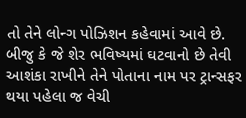તો તેને લોન્ગ પોઝિશન કહેવામાં આવે છે. બીજુ કે જે શેર ભવિષ્યમાં ઘટવાનો છે તેવી આશંકા રાખીને તેને પોતાના નામ પર ટ્રાન્સફર થયા પહેલા જ વેચી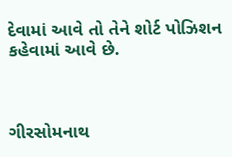દેવામાં આવે તો તેને શોર્ટ પોઝિશન કહેવામાં આવે છે.



ગીરસોમનાથ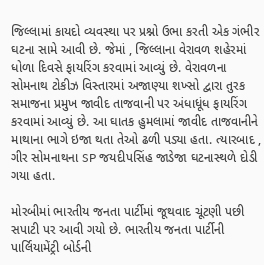જિલ્લામાં કાયદો વ્યવસ્થા પર પ્રશ્નો ઉભા કરતી એક ગંભીર ઘટના સામે આવી છે. જેમાં , જિલ્લાના વેરાવળ શહેરમાં ધોળા દિવસે ફાયરિંગ કરવામાં આવ્યું છે. વેરાવળના સોમનાથ ટોકીઝ વિસ્તારમાં અજાણ્યા શખ્સો દ્વારા તુરક સમાજના પ્રમુખ જાવીદ તાજવાની પર અંધાધૂંધ ફાયરિંગ કરવામાં આવ્યું છે. આ ઘાતક હુમલામાં જાવીદ તાજવાનીને માથાના ભાગે ઇજા થતા તેઓ ઢળી પડ્યા હતા. ત્યારબાદ , ગીર સોમનાથના SP જયદીપસિંહ જાડેજા ઘટનાસ્થળે દોડી ગયા હતા.

મોરબીમાં ભારતીય જનતા પાર્ટીમાં જૂથવાદ ચૂંટણી પછી સપાટી પર આવી ગયો છે. ભારતીય જનતા પાર્ટીની પાર્લિયામેંટ્રી બોર્ડની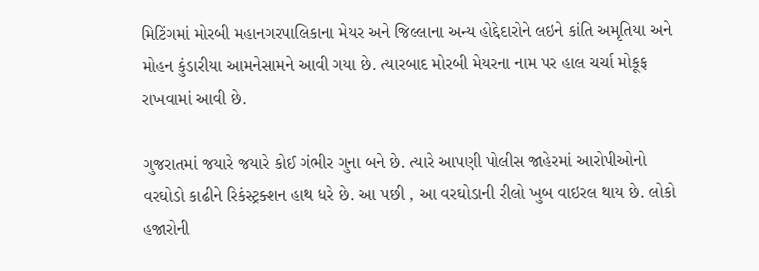મિટિંગમાં મોરબી મહાનગરપાલિકાના મેયર અને જિલ્લાના અન્ય હોદ્દેદારોને લઇને કાંતિ અમૃતિયા અને મોહન કુંડારીયા આમનેસામને આવી ગયા છે. ત્યારબાદ મોરબી મેયરના નામ પર હાલ ચર્ચા મોકૂફ રાખવામાં આવી છે.

ગુજરાતમાં જયારે જયારે કોઈ ગંભીર ગુના બને છે. ત્યારે આપણી પોલીસ જાહેરમાં આરોપીઓનો વરઘોડો કાઢીને રિકંસ્ટ્રક્શન હાથ ધરે છે. આ પછી , આ વરઘોડાની રીલો ખુબ વાઇરલ થાય છે. લોકો હજારોની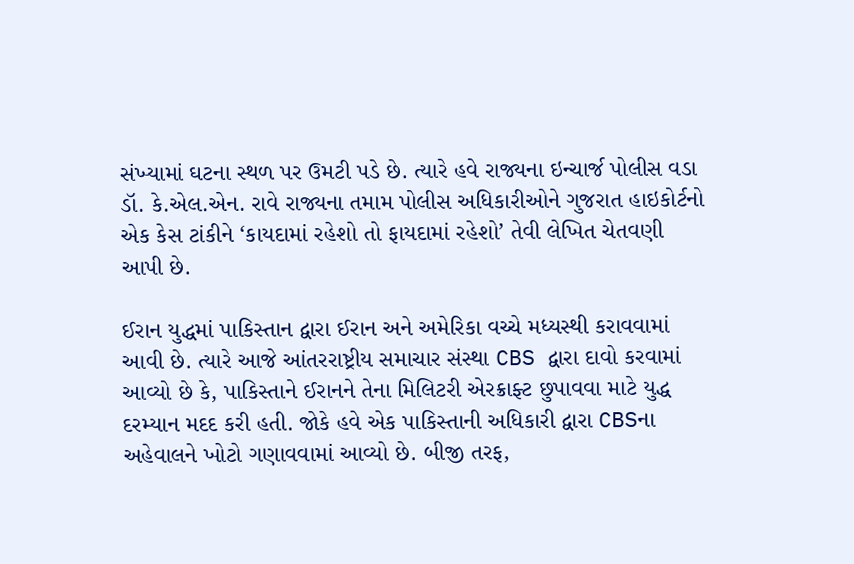સંખ્યામાં ઘટના સ્થળ પર ઉમટી પડે છે. ત્યારે હવે રાજ્યના ઇન્ચાર્જ પોલીસ વડા ડૉ. કે.એલ.એન. રાવે રાજ્યના તમામ પોલીસ અધિકારીઓને ગુજરાત હાઇકોર્ટનો એક કેસ ટાંકીને ‘કાયદામાં રહેશો તો ફાયદામાં રહેશો’ તેવી લેખિત ચેતવણી આપી છે.

ઈરાન યુદ્ધમાં પાકિસ્તાન દ્વારા ઈરાન અને અમેરિકા વચ્ચે મધ્યસ્થી કરાવવામાં આવી છે. ત્યારે આજે આંતરરાષ્ટ્રીય સમાચાર સંસ્થા CBS દ્વારા દાવો કરવામાં આવ્યો છે કે, પાકિસ્તાને ઈરાનને તેના મિલિટરી એરક્રાફ્ટ છુપાવવા માટે યુદ્ધ દરમ્યાન મદદ કરી હતી. જોકે હવે એક પાકિસ્તાની અધિકારી દ્વારા CBSના અહેવાલને ખોટો ગણાવવામાં આવ્યો છે. બીજી તરફ,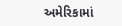અમેરિકામાં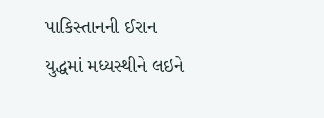પાકિસ્તાનની ઈરાન યુદ્ધમાં મધ્યસ્થીને લઇને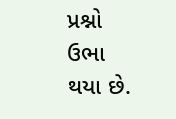પ્રશ્નો ઉભા થયા છે.